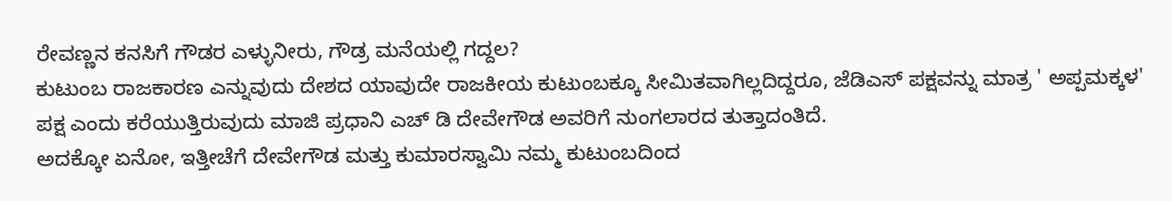ರೇವಣ್ಣನ ಕನಸಿಗೆ ಗೌಡರ ಎಳ್ಳುನೀರು, ಗೌಡ್ರ ಮನೆಯಲ್ಲಿ ಗದ್ದಲ?
ಕುಟುಂಬ ರಾಜಕಾರಣ ಎನ್ನುವುದು ದೇಶದ ಯಾವುದೇ ರಾಜಕೀಯ ಕುಟುಂಬಕ್ಕೂ ಸೀಮಿತವಾಗಿಲ್ಲದಿದ್ದರೂ, ಜೆಡಿಎಸ್ ಪಕ್ಷವನ್ನು ಮಾತ್ರ ' ಅಪ್ಪಮಕ್ಕಳ' ಪಕ್ಷ ಎಂದು ಕರೆಯುತ್ತಿರುವುದು ಮಾಜಿ ಪ್ರಧಾನಿ ಎಚ್ ಡಿ ದೇವೇಗೌಡ ಅವರಿಗೆ ನುಂಗಲಾರದ ತುತ್ತಾದಂತಿದೆ.
ಅದಕ್ಕೋ ಏನೋ, ಇತ್ತೀಚೆಗೆ ದೇವೇಗೌಡ ಮತ್ತು ಕುಮಾರಸ್ವಾಮಿ ನಮ್ಮ ಕುಟುಂಬದಿಂದ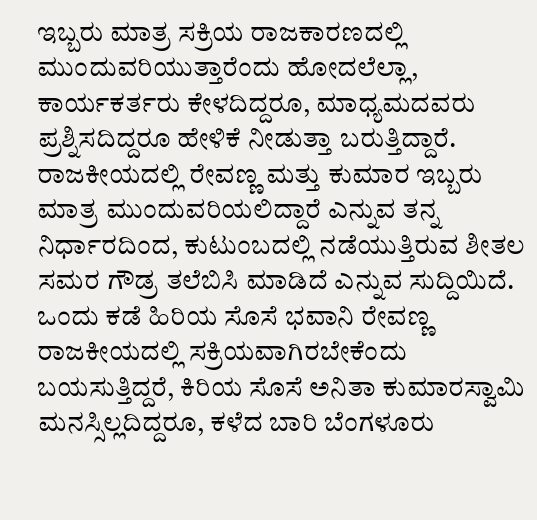ಇಬ್ಬರು ಮಾತ್ರ ಸಕ್ರಿಯ ರಾಜಕಾರಣದಲ್ಲಿ ಮುಂದುವರಿಯುತ್ತಾರೆಂದು ಹೋದಲೆಲ್ಲಾ, ಕಾರ್ಯಕರ್ತರು ಕೇಳದಿದ್ದರೂ, ಮಾಧ್ಯಮದವರು ಪ್ರಶ್ನಿಸದಿದ್ದರೂ ಹೇಳಿಕೆ ನೀಡುತ್ತಾ ಬರುತ್ತಿದ್ದಾರೆ.
ರಾಜಕೀಯದಲ್ಲಿ ರೇವಣ್ಣ ಮತ್ತು ಕುಮಾರ ಇಬ್ಬರು ಮಾತ್ರ ಮುಂದುವರಿಯಲಿದ್ದಾರೆ ಎನ್ನುವ ತನ್ನ ನಿರ್ಧಾರದಿಂದ, ಕುಟುಂಬದಲ್ಲಿ ನಡೆಯುತ್ತಿರುವ ಶೀತಲ ಸಮರ ಗೌಡ್ರ ತಲೆಬಿಸಿ ಮಾಡಿದೆ ಎನ್ನುವ ಸುದ್ದಿಯಿದೆ.
ಒಂದು ಕಡೆ ಹಿರಿಯ ಸೊಸೆ ಭವಾನಿ ರೇವಣ್ಣ ರಾಜಕೀಯದಲ್ಲಿ ಸಕ್ರಿಯವಾಗಿರಬೇಕೆಂದು ಬಯಸುತ್ತಿದ್ದರೆ, ಕಿರಿಯ ಸೊಸೆ ಅನಿತಾ ಕುಮಾರಸ್ವಾಮಿ ಮನಸ್ಸಿಲ್ಲದಿದ್ದರೂ, ಕಳೆದ ಬಾರಿ ಬೆಂಗಳೂರು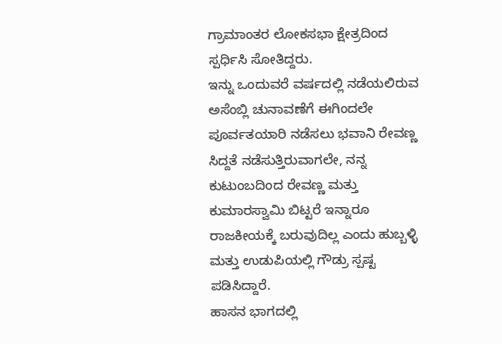ಗ್ರಾಮಾಂತರ ಲೋಕಸಭಾ ಕ್ಷೇತ್ರದಿಂದ ಸ್ಪರ್ಧಿಸಿ ಸೋತಿದ್ದರು.
ಇನ್ನು ಒಂದುವರೆ ವರ್ಷದಲ್ಲಿ ನಡೆಯಲಿರುವ ಅಸೆಂಬ್ಲಿ ಚುನಾವಣೆಗೆ ಈಗಿಂದಲೇ ಪೂರ್ವತಯಾರಿ ನಡೆಸಲು ಭವಾನಿ ರೇವಣ್ಣ ಸಿದ್ದತೆ ನಡೆಸುತ್ತಿರುವಾಗಲೇ, ನನ್ನ ಕುಟುಂಬದಿಂದ ರೇವಣ್ಣ ಮತ್ತು ಕುಮಾರಸ್ವಾಮಿ ಬಿಟ್ಟರೆ ಇನ್ನಾರೂ ರಾಜಕೀಯಕ್ಕೆ ಬರುವುದಿಲ್ಲ ಎಂದು ಹುಬ್ಬಳ್ಳಿ ಮತ್ತು ಉಡುಪಿಯಲ್ಲಿ ಗೌಡ್ರು ಸ್ಪಷ್ಟ ಪಡಿಸಿದ್ದಾರೆ.
ಹಾಸನ ಭಾಗದಲ್ಲಿ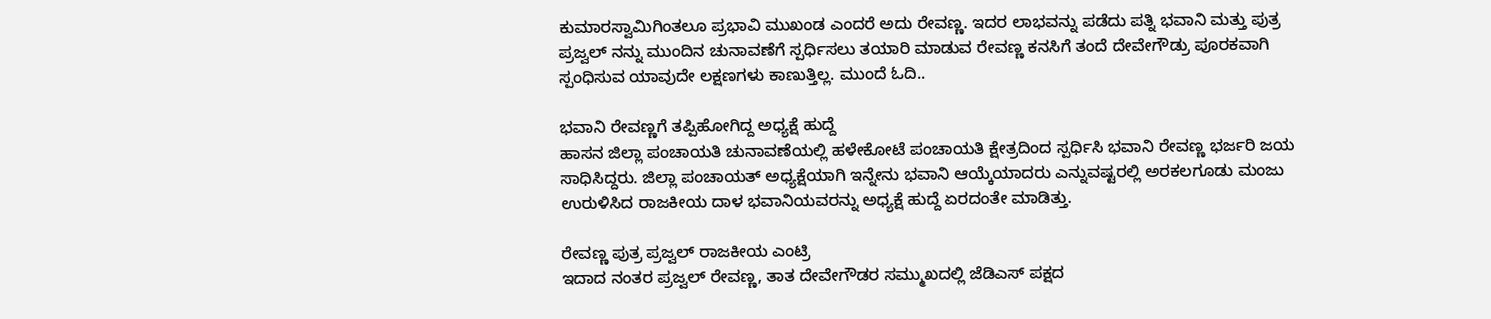ಕುಮಾರಸ್ವಾಮಿಗಿಂತಲೂ ಪ್ರಭಾವಿ ಮುಖಂಡ ಎಂದರೆ ಅದು ರೇವಣ್ಣ. ಇದರ ಲಾಭವನ್ನು ಪಡೆದು ಪತ್ನಿ ಭವಾನಿ ಮತ್ತು ಪುತ್ರ ಪ್ರಜ್ವಲ್ ನನ್ನು ಮುಂದಿನ ಚುನಾವಣೆಗೆ ಸ್ಪರ್ಧಿಸಲು ತಯಾರಿ ಮಾಡುವ ರೇವಣ್ಣ ಕನಸಿಗೆ ತಂದೆ ದೇವೇಗೌಡ್ರು ಪೂರಕವಾಗಿ ಸ್ಪಂಧಿಸುವ ಯಾವುದೇ ಲಕ್ಷಣಗಳು ಕಾಣುತ್ತಿಲ್ಲ. ಮುಂದೆ ಓದಿ..

ಭವಾನಿ ರೇವಣ್ಣಗೆ ತಪ್ಪಿಹೋಗಿದ್ದ ಅಧ್ಯಕ್ಷೆ ಹುದ್ದೆ
ಹಾಸನ ಜಿಲ್ಲಾ ಪಂಚಾಯತಿ ಚುನಾವಣೆಯಲ್ಲಿ ಹಳೇಕೋಟೆ ಪಂಚಾಯತಿ ಕ್ಷೇತ್ರದಿಂದ ಸ್ಪರ್ಧಿಸಿ ಭವಾನಿ ರೇವಣ್ಣ ಭರ್ಜರಿ ಜಯ ಸಾಧಿಸಿದ್ದರು. ಜಿಲ್ಲಾ ಪಂಚಾಯತ್ ಅಧ್ಯಕ್ಷೆಯಾಗಿ ಇನ್ನೇನು ಭವಾನಿ ಆಯ್ಕೆಯಾದರು ಎನ್ನುವಷ್ಟರಲ್ಲಿ ಅರಕಲಗೂಡು ಮಂಜು ಉರುಳಿಸಿದ ರಾಜಕೀಯ ದಾಳ ಭವಾನಿಯವರನ್ನು ಅಧ್ಯಕ್ಷೆ ಹುದ್ದೆ ಏರದಂತೇ ಮಾಡಿತ್ತು.

ರೇವಣ್ಣ ಪುತ್ರ ಪ್ರಜ್ವಲ್ ರಾಜಕೀಯ ಎಂಟ್ರಿ
ಇದಾದ ನಂತರ ಪ್ರಜ್ವಲ್ ರೇವಣ್ಣ, ತಾತ ದೇವೇಗೌಡರ ಸಮ್ಮುಖದಲ್ಲಿ ಜೆಡಿಎಸ್ ಪಕ್ಷದ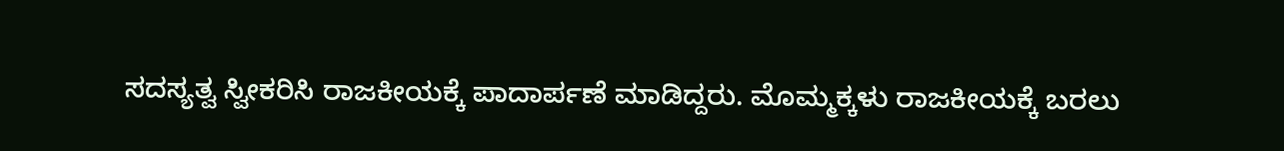ಸದಸ್ಯತ್ವ ಸ್ವೀಕರಿಸಿ ರಾಜಕೀಯಕ್ಕೆ ಪಾದಾರ್ಪಣೆ ಮಾಡಿದ್ದರು. ಮೊಮ್ಮಕ್ಕಳು ರಾಜಕೀಯಕ್ಕೆ ಬರಲು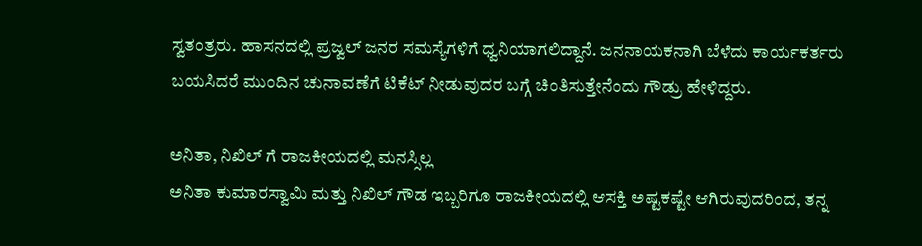ಸ್ವತಂತ್ರರು. ಹಾಸನದಲ್ಲಿ ಪ್ರಜ್ವಲ್ ಜನರ ಸಮಸ್ಯೆಗಳಿಗೆ ಧ್ವನಿಯಾಗಲಿದ್ದಾನೆ. ಜನನಾಯಕನಾಗಿ ಬೆಳೆದು ಕಾರ್ಯಕರ್ತರು ಬಯಸಿದರೆ ಮುಂದಿನ ಚುನಾವಣೆಗೆ ಟಿಕೆಟ್ ನೀಡುವುದರ ಬಗ್ಗೆ ಚಿಂತಿಸುತ್ತೇನೆಂದು ಗೌಡ್ರು ಹೇಳಿದ್ದರು.

ಅನಿತಾ, ನಿಖಿಲ್ ಗೆ ರಾಜಕೀಯದಲ್ಲಿ ಮನಸ್ಸಿಲ್ಲ
ಅನಿತಾ ಕುಮಾರಸ್ವಾಮಿ ಮತ್ತು ನಿಖಿಲ್ ಗೌಡ ಇಬ್ಬರಿಗೂ ರಾಜಕೀಯದಲ್ಲಿ ಆಸಕ್ತಿ ಅಷ್ಟಕಷ್ಟೇ ಆಗಿರುವುದರಿಂದ, ತನ್ನ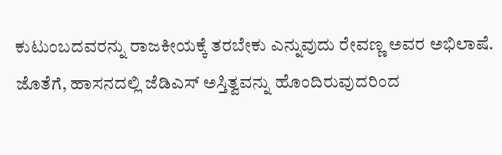ಕುಟುಂಬದವರನ್ನು ರಾಜಕೀಯಕ್ಕೆ ತರಬೇಕು ಎನ್ನುವುದು ರೇವಣ್ಣ ಅವರ ಅಭಿಲಾಷೆ. ಜೊತೆಗೆ, ಹಾಸನದಲ್ಲಿ ಜೆಡಿಎಸ್ ಅಸ್ತಿತ್ವವನ್ನು ಹೊಂದಿರುವುದರಿಂದ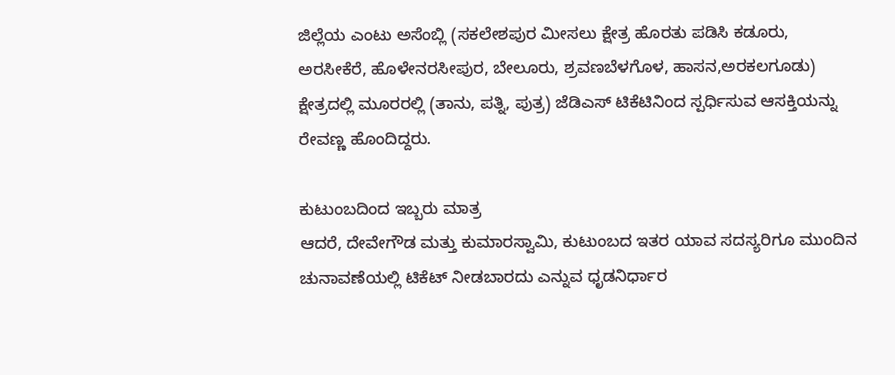ಜಿಲ್ಲೆಯ ಎಂಟು ಅಸೆಂಬ್ಲಿ (ಸಕಲೇಶಪುರ ಮೀಸಲು ಕ್ಷೇತ್ರ ಹೊರತು ಪಡಿಸಿ ಕಡೂರು, ಅರಸೀಕೆರೆ, ಹೊಳೇನರಸೀಪುರ, ಬೇಲೂರು, ಶ್ರವಣಬೆಳಗೊಳ, ಹಾಸನ,ಅರಕಲಗೂಡು) ಕ್ಷೇತ್ರದಲ್ಲಿ ಮೂರರಲ್ಲಿ (ತಾನು, ಪತ್ನಿ, ಪುತ್ರ) ಜೆಡಿಎಸ್ ಟಿಕೆಟಿನಿಂದ ಸ್ಪರ್ಧಿಸುವ ಆಸಕ್ತಿಯನ್ನು ರೇವಣ್ಣ ಹೊಂದಿದ್ದರು.

ಕುಟುಂಬದಿಂದ ಇಬ್ಬರು ಮಾತ್ರ
ಆದರೆ, ದೇವೇಗೌಡ ಮತ್ತು ಕುಮಾರಸ್ವಾಮಿ, ಕುಟುಂಬದ ಇತರ ಯಾವ ಸದಸ್ಯರಿಗೂ ಮುಂದಿನ ಚುನಾವಣೆಯಲ್ಲಿ ಟಿಕೆಟ್ ನೀಡಬಾರದು ಎನ್ನುವ ಧೃಡನಿರ್ಧಾರ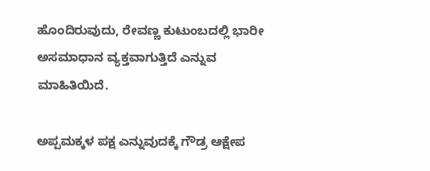ಹೊಂದಿರುವುದು, ರೇವಣ್ಣ ಕುಟುಂಬದಲ್ಲಿ ಭಾರೀ ಅಸಮಾಧಾನ ವ್ಯಕ್ತವಾಗುತ್ತಿದೆ ಎನ್ನುವ ಮಾಹಿತಿಯಿದೆ.

ಅಪ್ಪಮಕ್ಕಳ ಪಕ್ಷ ಎನ್ನುವುದಕ್ಕೆ ಗೌಡ್ರ ಆಕ್ಷೇಪ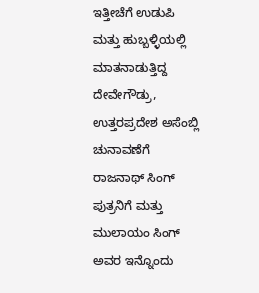ಇತ್ತೀಚೆಗೆ ಉಡುಪಿ ಮತ್ತು ಹುಬ್ಬಳ್ಳಿಯಲ್ಲಿ ಮಾತನಾಡುತ್ತಿದ್ದ ದೇವೇಗೌಡ್ರು, ಉತ್ತರಪ್ರದೇಶ ಅಸೆಂಬ್ಲಿ ಚುನಾವಣೆಗೆ ರಾಜನಾಥ್ ಸಿಂಗ್ ಪುತ್ರನಿಗೆ ಮತ್ತು ಮುಲಾಯಂ ಸಿಂಗ್ ಅವರ ಇನ್ನೊಂದು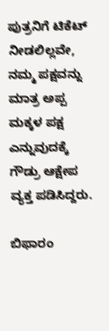ಪುತ್ರನಿಗೆ ಟಿಕೆಟ್ ನೀಡಲಿಲ್ಲವೇ, ನಮ್ಮ ಪಕ್ಷವನ್ನು ಮಾತ್ರ ಅಪ್ಪ ಮಕ್ಕಳ ಪಕ್ಷ ಎನ್ನುವುದಕ್ಕೆ ಗೌಡ್ರು ಆಕ್ಷೇಪ ವ್ಯಕ್ತ ಪಡಿಸಿದ್ದರು.

ಬಿಫಾರಂ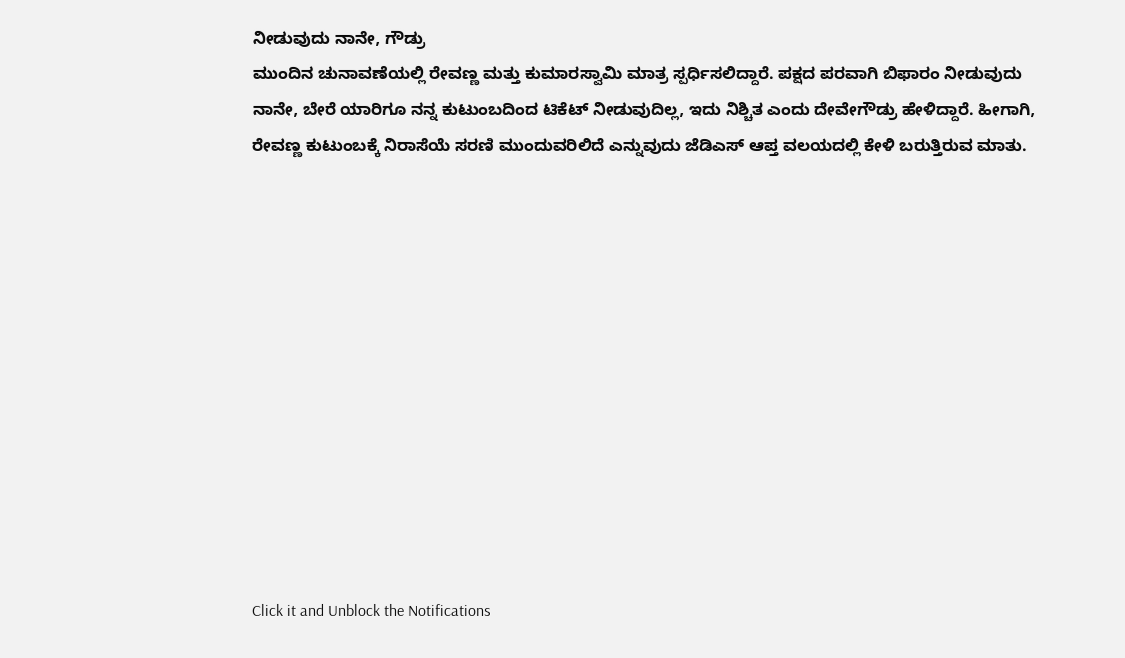ನೀಡುವುದು ನಾನೇ, ಗೌಡ್ರು
ಮುಂದಿನ ಚುನಾವಣೆಯಲ್ಲಿ ರೇವಣ್ಣ ಮತ್ತು ಕುಮಾರಸ್ವಾಮಿ ಮಾತ್ರ ಸ್ಪರ್ಧಿಸಲಿದ್ದಾರೆ. ಪಕ್ಷದ ಪರವಾಗಿ ಬಿಫಾರಂ ನೀಡುವುದು ನಾನೇ, ಬೇರೆ ಯಾರಿಗೂ ನನ್ನ ಕುಟುಂಬದಿಂದ ಟಿಕೆಟ್ ನೀಡುವುದಿಲ್ಲ, ಇದು ನಿಶ್ಚಿತ ಎಂದು ದೇವೇಗೌಡ್ರು ಹೇಳಿದ್ದಾರೆ. ಹೀಗಾಗಿ, ರೇವಣ್ಣ ಕುಟುಂಬಕ್ಕೆ ನಿರಾಸೆಯೆ ಸರಣಿ ಮುಂದುವರಿಲಿದೆ ಎನ್ನುವುದು ಜೆಡಿಎಸ್ ಆಪ್ತ ವಲಯದಲ್ಲಿ ಕೇಳಿ ಬರುತ್ತಿರುವ ಮಾತು.












Click it and Unblock the Notifications